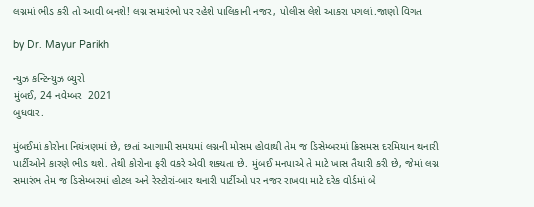લગ્નમાં ભીડ કરી તો આવી બનશે! લગ્ન સમારંભો પર રહેશે પાલિકાની નજર, પોલીસ લેશે આકરા પગલાં.જાણો વિગત

by Dr. Mayur Parikh

ન્યુઝ કન્ટિન્યુઝ બ્યુરો
મુંબઈ, 24 નવેમ્બર  2021
બુધવાર.

મુંબઈમાં કોરોના નિયંત્રણમાં છે, છતાં આગામી સમયમાં લગ્નની મોસમ હોવાથી તેમ જ ડિસેમ્બરમાં ક્રિસમસ દરમિયાન થનારી પાર્ટીઓને કારણે ભીડ થશે. તેથી કોરોના ફરી વકરે એવી શક્યતા છે. મુંબઈ મનપાએ તે માટે ખાસ તૈયારી કરી છે, જેમાં લગ્ન સમારંભ તેમ જ ડિસેમ્બરમાં હોટલ અને રેસ્ટોરાં-બાર થનારી પાર્ટીઓ પર નજર રાખવા માટે દરેક વોર્ડમાં બે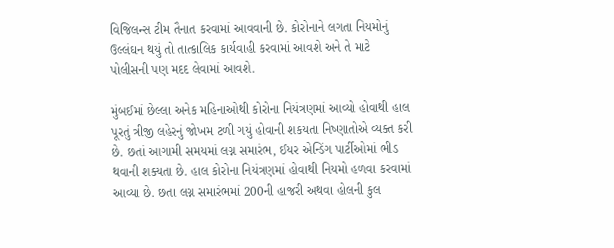વિજિલન્સ ટીમ તૈનાત કરવામાં આવવાની છે. કોરોનાને લગતા નિયમોનું ઉલ્લંઘન થયું તો તાત્કાલિક કાર્યવાહી કરવામાં આવશે અને તે માટે પોલીસની પણ મદદ લેવામાં આવશે.

મુંબઈમાં છેલ્લા અનેક મહિનાઓથી કોરોના નિયંત્રણમાં આવ્યો હોવાથી હાલ પૂરતું ત્રીજી લહેરનું જોખમ ટળી ગયું હોવાની શકયતા નિષ્ણાતોએ વ્યક્ત કરી છે. છતાં આગામી સમયમાં લગ્ન સમારંભ, ઈયર એન્ડિંગ પાર્ટીઓમાં ભીડ થવાની શક્યતા છે. હાલ કોરોના નિયંત્રણમાં હોવાથી નિયમો હળવા કરવામાં આવ્યા છે. છતા લગ્ન સમારંભમાં 200ની હાજરી અથવા હોલની કુલ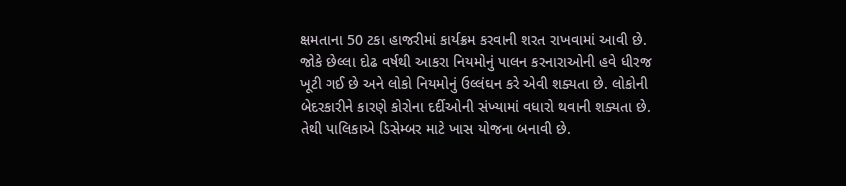ક્ષમતાના 50 ટકા હાજરીમાં કાર્યક્રમ કરવાની શરત રાખવામાં આવી છે. જોકે છેલ્લા દોઢ વર્ષથી આકરા નિયમોનું પાલન કરનારાઓની હવે ધીરજ ખૂટી ગઈ છે અને લોકો નિયમોનું ઉલ્લંઘન કરે એવી શક્યતા છે. લોકોની બેદરકારીને કારણે કોરોના દર્દીઓની સંખ્યામાં વધારો થવાની શક્યતા છે. તેથી પાલિકાએ ડિસેમ્બર માટે ખાસ યોજના બનાવી છે.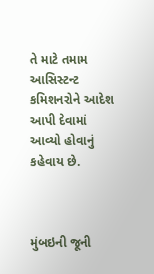તે માટે તમામ આસિસ્ટન્ટ કમિશનરોને આદેશ આપી દેવામાં આવ્યો હોવાનું કહેવાય છે.



મુંબઇની જૂની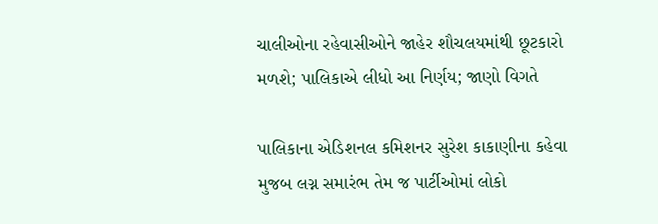ચાલીઓના રહેવાસીઓને જાહેર શૌચલયમાંથી છૂટકારો મળશે; પાલિકાએ લીધો આ નિર્ણય; જાણો વિગતે

પાલિકાના એડિશનલ કમિશનર સુરેશ કાકાણીના કહેવા મુજબ લગ્ન સમારંભ તેમ જ પાર્ટીઓમાં લોકો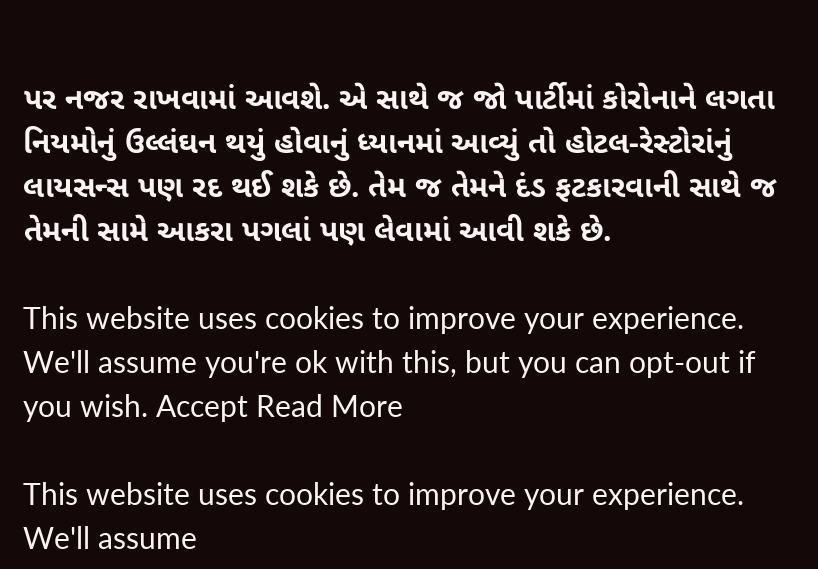પર નજર રાખવામાં આવશે. એ સાથે જ જો પાર્ટીમાં કોરોનાને લગતા નિયમોનું ઉલ્લંઘન થયું હોવાનું ધ્યાનમાં આવ્યું તો હોટલ-રેસ્ટોરાંનું લાયસન્સ પણ રદ થઈ શકે છે. તેમ જ તેમને દંડ ફટકારવાની સાથે જ તેમની સામે આકરા પગલાં પણ લેવામાં આવી શકે છે.

This website uses cookies to improve your experience. We'll assume you're ok with this, but you can opt-out if you wish. Accept Read More

This website uses cookies to improve your experience. We'll assume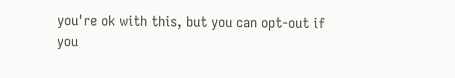you're ok with this, but you can opt-out if you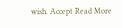wish. Accept Read More